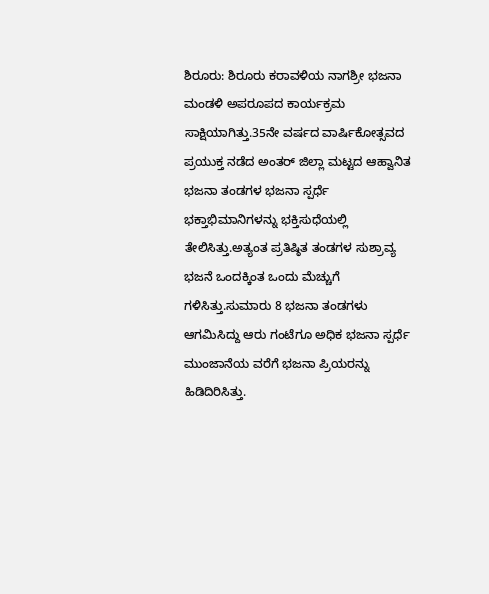ಶಿರೂರು: ಶಿರೂರು ಕರಾವಳಿಯ ನಾಗಶ್ರೀ ಭಜನಾ ಮಂಡಳಿ ಅಪರೂಪದ ಕಾರ್ಯಕ್ರಮ ಸಾಕ್ಷಿಯಾಗಿತ್ತು.35ನೇ ವರ್ಷದ ವಾರ್ಷಿಕೋತ್ಸವದ ಪ್ರಯುಕ್ತ ನಡೆದ ಅಂತರ್ ಜಿಲ್ಲಾ ಮಟ್ಟದ ಆಹ್ವಾನಿತ ಭಜನಾ ತಂಡಗಳ ಭಜನಾ ಸ್ಪರ್ಧೆ ಭಕ್ತಾಭಿಮಾನಿಗಳನ್ನು ಭಕ್ತಿಸುಧೆಯಲ್ಲಿ ತೇಲಿಸಿತ್ತು.ಅತ್ಯಂತ ಪ್ರತಿಷ್ಠಿತ ತಂಡಗಳ ಸುಶ್ರಾವ್ಯ ಭಜನೆ ಒಂದಕ್ಕಿಂತ ಒಂದು ಮೆಚ್ಚುಗೆ ಗಳಿಸಿತ್ತು.ಸುಮಾರು 8 ಭಜನಾ ತಂಡಗಳು ಆಗಮಿಸಿದ್ದು ಆರು ಗಂಟೆಗೂ ಅಧಿಕ ಭಜನಾ ಸ್ಪರ್ಧೆ ಮುಂಜಾನೆಯ ವರೆಗೆ ಭಜನಾ ಪ್ರಿಯರನ್ನು ಹಿಡಿದಿರಿಸಿತ್ತು.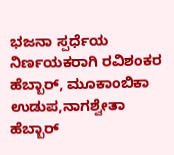ಭಜನಾ ಸ್ಪರ್ಧೆಯ ನಿರ್ಣಯಕರಾಗಿ ರವಿಶಂಕರ ಹೆಬ್ಬಾರ್, ಮೂಕಾಂಬಿಕಾ ಉಡುಪ,ನಾಗಶ್ವೇತಾ ಹೆಬ್ಬಾರ್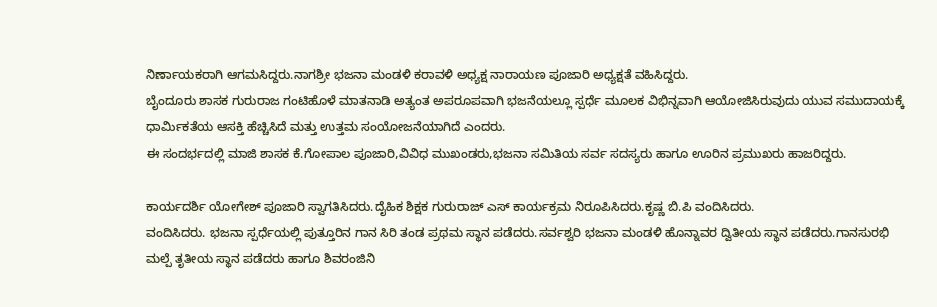ನಿರ್ಣಾಯಕರಾಗಿ ಆಗಮಸಿದ್ದರು.ನಾಗಶ್ರೀ ಭಜನಾ ಮಂಡಳಿ ಕರಾವಳಿ ಅಧ್ಯಕ್ಷ ನಾರಾಯಣ ಪೂಜಾರಿ ಅಧ್ಯಕ್ಷತೆ ವಹಿಸಿದ್ದರು.
ಬೈಂದೂರು ಶಾಸಕ ಗುರುರಾಜ ಗಂಟಿಹೊಳೆ ಮಾತನಾಡಿ ಅತ್ಯಂತ ಅಪರೂಪವಾಗಿ ಭಜನೆಯಲ್ಲೂ ಸ್ಪರ್ಧೆ ಮೂಲಕ ವಿಭಿನ್ನವಾಗಿ ಆಯೋಜಿಸಿರುವುದು ಯುವ ಸಮುದಾಯಕ್ಕೆ ಧಾರ್ಮಿಕತೆಯ ಆಸಕ್ತಿ ಹೆಚ್ಚಿಸಿದೆ ಮತ್ತು ಉತ್ತಮ ಸಂಯೋಜನೆಯಾಗಿದೆ ಎಂದರು.
ಈ ಸಂದರ್ಭದಲ್ಲಿ ಮಾಜಿ ಶಾಸಕ ಕೆ.ಗೋಪಾಲ ಪೂಜಾರಿ,ವಿವಿಧ ಮುಖಂಡರು,ಭಜನಾ ಸಮಿತಿಯ ಸರ್ವ ಸದಸ್ಯರು ಹಾಗೂ ಊರಿನ ಪ್ರಮುಖರು ಹಾಜರಿದ್ದರು.

ಕಾರ್ಯದರ್ಶಿ ಯೋಗೇಶ್ ಪೂಜಾರಿ ಸ್ವಾಗತಿಸಿದರು.ದೈಹಿಕ ಶಿಕ್ಷಕ ಗುರುರಾಜ್ ಎಸ್ ಕಾರ್ಯಕ್ರಮ ನಿರೂಪಿಸಿದರು.ಕೃಷ್ಣ ಬಿ.ಪಿ ವಂದಿಸಿದರು.
ವಂದಿಸಿದರು. ಭಜನಾ ಸ್ಪರ್ಧೆಯಲ್ಲಿ ಪುತ್ತೂರಿನ ಗಾನ ಸಿರಿ ತಂಡ ಪ್ರಥಮ ಸ್ಥಾನ ಪಡೆದರು.ಸರ್ವಶ್ವರಿ ಭಜನಾ ಮಂಡಳಿ ಹೊನ್ನಾವರ ದ್ವಿತೀಯ ಸ್ಥಾನ ಪಡೆದರು.ಗಾನಸುರಭಿ ಮಲ್ಪೆ ತೃತೀಯ ಸ್ಥಾನ ಪಡೆದರು ಹಾಗೂ ಶಿವರಂಜಿನಿ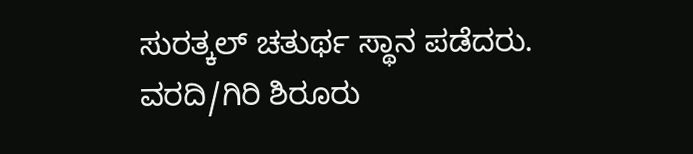ಸುರತ್ಕಲ್ ಚತುರ್ಥ ಸ್ಥಾನ ಪಡೆದರು.
ವರದಿ/ಗಿರಿ ಶಿರೂರು